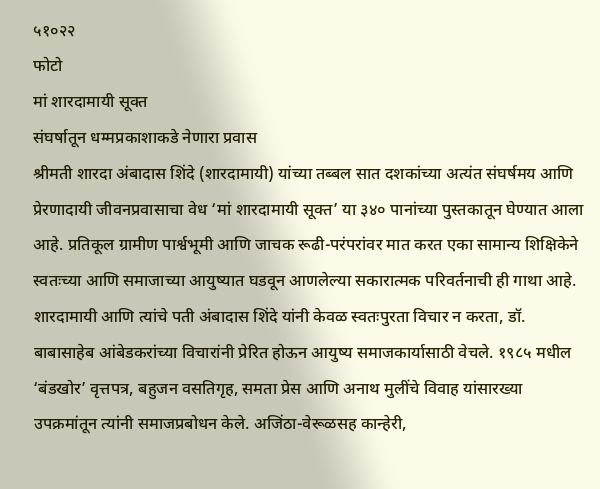५१०२२
फोटो
मां शारदामायी सूक्त
संघर्षातून धम्मप्रकाशाकडे नेणारा प्रवास
श्रीमती शारदा अंबादास शिंदे (शारदामायी) यांच्या तब्बल सात दशकांच्या अत्यंत संघर्षमय आणि प्रेरणादायी जीवनप्रवासाचा वेध ‘मां शारदामायी सूक्त’ या ३४० पानांच्या पुस्तकातून घेण्यात आला आहे. प्रतिकूल ग्रामीण पार्श्वभूमी आणि जाचक रूढी-परंपरांवर मात करत एका सामान्य शिक्षिकेने स्वतःच्या आणि समाजाच्या आयुष्यात घडवून आणलेल्या सकारात्मक परिवर्तनाची ही गाथा आहे.
शारदामायी आणि त्यांचे पती अंबादास शिंदे यांनी केवळ स्वतःपुरता विचार न करता, डॉ. बाबासाहेब आंबेडकरांच्या विचारांनी प्रेरित होऊन आयुष्य समाजकार्यासाठी वेचले. १९८५ मधील ‘बंडखोर’ वृत्तपत्र, बहुजन वसतिगृह, समता प्रेस आणि अनाथ मुलींचे विवाह यांसारख्या उपक्रमांतून त्यांनी समाजप्रबोधन केले. अजिंठा-वेरूळसह कान्हेरी,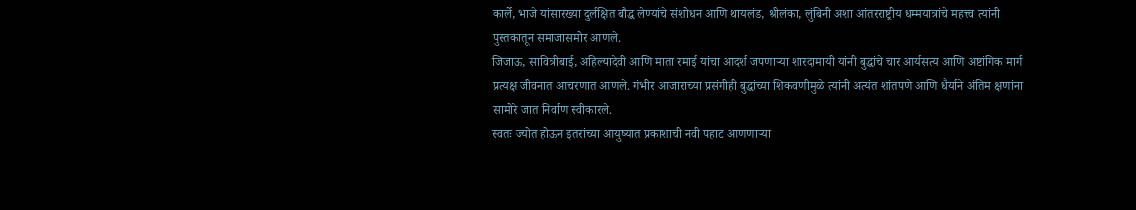कार्ले, भाजे यांसारख्या दुर्लक्षित बौद्ध लेण्यांचे संशोधन आणि थायलंड, श्रीलंका, लुंबिनी अशा आंतरराष्ट्रीय धम्मयात्रांचे महत्त्व त्यांनी पुस्तकातून समाजासमोर आणले.
जिजाऊ, सावित्रीबाई, अहिल्यादेवी आणि माता रमाई यांचा आदर्श जपणाऱ्या शारदामायी यांनी बुद्धांचे चार आर्यसत्य आणि अष्टांगिक मार्ग प्रत्यक्ष जीवनात आचरणात आणले. गंभीर आजाराच्या प्रसंगीही बुद्धांच्या शिकवणीमुळे त्यांनी अत्यंत शांतपणे आणि धैर्याने अंतिम क्षणांना सामोरे जात निर्वाण स्वीकारले.
स्वतः ज्योत होऊन इतरांच्या आयुष्यात प्रकाशाची नवी पहाट आणणाऱ्या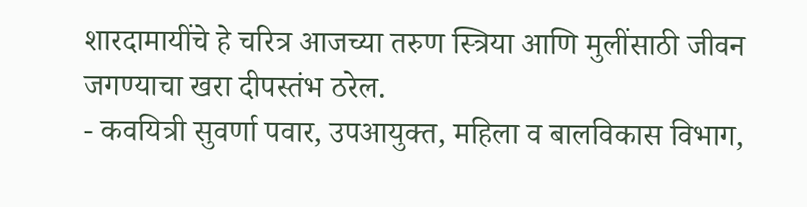शारदामायींचे हे चरित्र आजच्या तरुण स्त्रिया आणि मुलींसाठी जीवन जगण्याचा खरा दीपस्तंभ ठरेल.
- कवयित्री सुवर्णा पवार, उपआयुक्त, महिला व बालविकास विभाग,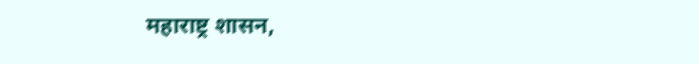महाराष्ट्र शासन,